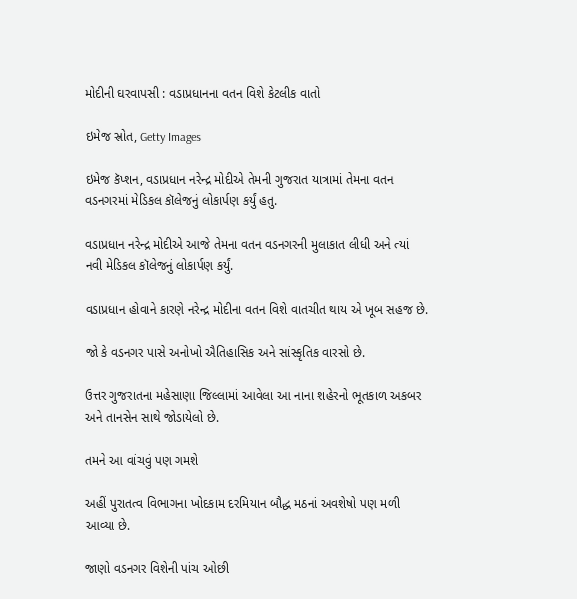મોદીની ઘરવાપસી : વડાપ્રધાનના વતન વિશે કેટલીક વાતો

ઇમેજ સ્રોત, Getty Images

ઇમેજ કૅપ્શન, વડાપ્રધાન નરેન્દ્ર મોદીએ તેમની ગુજરાત યાત્રામાં તેમના વતન વડનગરમાં મેડિકલ કૉલેજનું લોકાર્પણ કર્યું હતુ.

વડાપ્રધાન નરેન્દ્ર મોદીએ આજે તેમના વતન વડનગરની મુલાકાત લીધી અને ત્યાં નવી મેડિકલ કૉલેજનું લોકાર્પણ કર્યું.

વડાપ્રધાન હોવાને કારણે નરેન્દ્ર મોદીના વતન વિશે વાતચીત થાય એ ખૂબ સહજ છે.

જો કે વડનગર પાસે અનોખો ઐતિહાસિક અને સાંસ્કૃતિક વારસો છે.

ઉત્તર ગુજરાતના મહેસાણા જિલ્લામાં આવેલા આ નાના શહેરનો ભૂતકાળ અકબર અને તાનસેન સાથે જોડાયેલો છે.

તમને આ વાંચવું પણ ગમશે

અહીં પુરાતત્વ વિભાગના ખોદકામ દરમિયાન બૌદ્ધ મઠનાં અવશેષો પણ મળી આવ્યા છે.

જાણો વડનગર વિશેની પાંચ ઓછી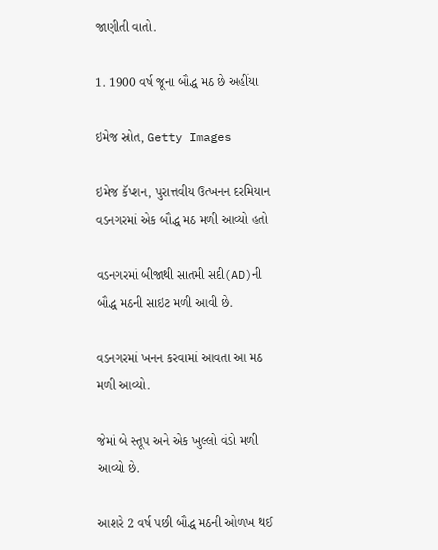જાણીતી વાતો.

1. 1900 વર્ષ જૂના બૌદ્ધ મઠ છે અહીંયા

ઇમેજ સ્રોત, Getty Images

ઇમેજ કૅપ્શન, પુરાત્તવીય ઉત્ખનન દરમિયાન વડનગરમાં એક બૌદ્ધ મઠ મળી આવ્યો હતો

વડનગરમાં બીજાથી સાતમી સદી(AD)ની બૌદ્ધ મઠની સાઇટ મળી આવી છે.

વડનગરમાં ખનન કરવામાં આવતા આ મઠ મળી આવ્યો.

જેમાં બે સ્તૂપ અને એક ખુલ્લો વંડો મળી આવ્યો છે.

આશરે 2 વર્ષ પછી બૌદ્ધ મઠની ઓળખ થઈ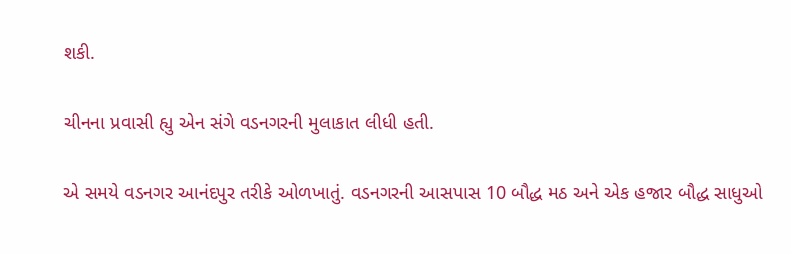શકી.

ચીનના પ્રવાસી હ્યુ એન સંગે વડનગરની મુલાકાત લીધી હતી.

એ સમયે વડનગર આનંદપુર તરીકે ઓળખાતું. વડનગરની આસપાસ 10 બૌદ્ધ મઠ અને એક હજાર બૌદ્ધ સાધુઓ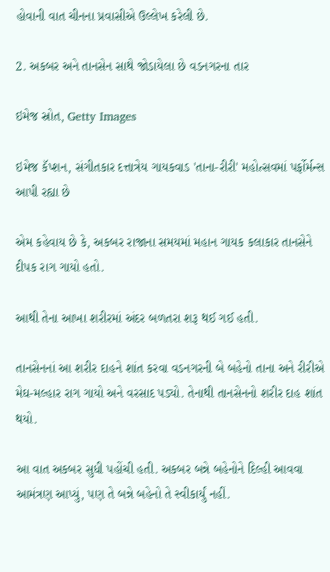હોવાની વાત ચીનના પ્રવાસીએ ઉલ્લેખ કરેલી છે.

2. અકબર અને તાનસેન સાથે જોડાયેલા છે વડનગરના તાર

ઇમેજ સ્રોત, Getty Images

ઇમેજ કૅપ્શન, સંગીતકાર દત્તાત્રેય ગાયકવાડ 'તાના-રીરી' મહોત્સવમાં પર્ફોર્મન્સ આપી રહ્યા છે

એમ કહેવાય છે કે, અકબર રાજાના સમયમાં મહાન ગાયક કલાકાર તાનસેને દીપક રાગ ગાયો હતો.

આથી તેના આખા શરીરમાં અંદર બળતરા શરૂ થઈ ગઈ હતી.

તાનસેનનાં આ શરીર દાહને શાંત કરવા વડનગરની બે બહેનો તાના અને રીરીએ મેઘ-મલ્હાર રાગ ગાયો અને વરસાદ પડ્યો. તેનાથી તાનસેનનો શરીર દાહ શાંત થયો.

આ વાત અકબર સુધી પહોંચી હતી. અકબર બન્ને બહેનોને દિલ્હી આવવા આમંત્રણ આપ્યું, પણ તે બન્ને બહેનો તે સ્વીકાર્યું નહીં.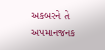અકબરને તે અપમાનજનક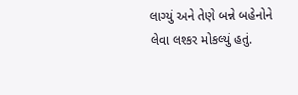લાગ્યું અને તેણે બન્ને બહેનોને લેવા લશ્કર મોકલ્યું હતું.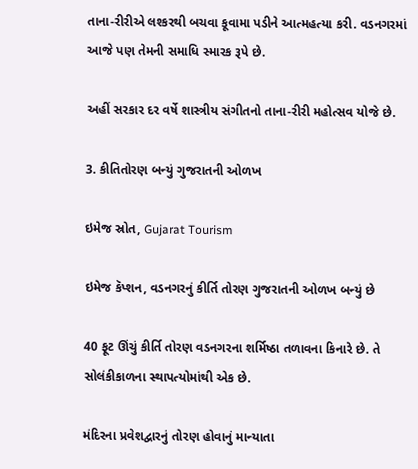તાના-રીરીએ લશ્કરથી બચવા કૂવામા પડીને આત્મહત્યા કરી. વડનગરમાં આજે પણ તેમની સમાધિ સ્મારક રૂપે છે.

અહીં સરકાર દર વર્ષે શાસ્ત્રીય સંગીતનો તાના-રીરી મહોત્સવ યોજે છે.

3. કીતિતોરણ બન્યું ગુજરાતની ઓળખ

ઇમેજ સ્રોત, Gujarat Tourism

ઇમેજ કૅપ્શન, વડનગરનું કીર્તિ તોરણ ગુજરાતની ઓળખ બન્યું છે

40 ફૂટ ઊંચું કીર્તિ તોરણ વડનગરના શર્મિષ્ઠા તળાવના કિનારે છે. તે સોલંકીકાળના સ્થાપત્યોમાંથી એક છે.

મંદિરના પ્રવેશદ્વારનું તોરણ હોવાનું માન્યાતા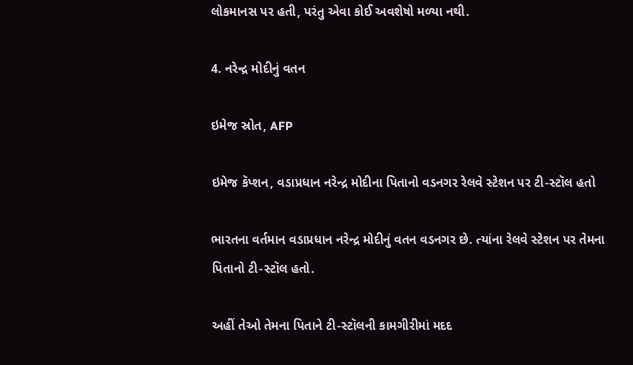લોકમાનસ પર હતી, પરંતુ એવા કોઈ અવશેષો મળ્યા નથી.

4. નરેન્દ્ર મોદીનું વતન

ઇમેજ સ્રોત, AFP

ઇમેજ કૅપ્શન, વડાપ્રધાન નરેન્દ્ર મોદીના પિતાનો વડનગર રેલવે સ્ટેશન પર ટી-સ્ટૉલ હતો

ભારતના વર્તમાન વડાપ્રધાન નરેન્દ્ર મોદીનું વતન વડનગર છે. ત્યાંના રેલવે સ્ટેશન પર તેમના પિતાનો ટી-સ્ટૉલ હતો.

અહીં તેઓ તેમના પિતાને ટી-સ્ટૉલની કામગીરીમાં મદદ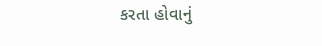કરતા હોવાનું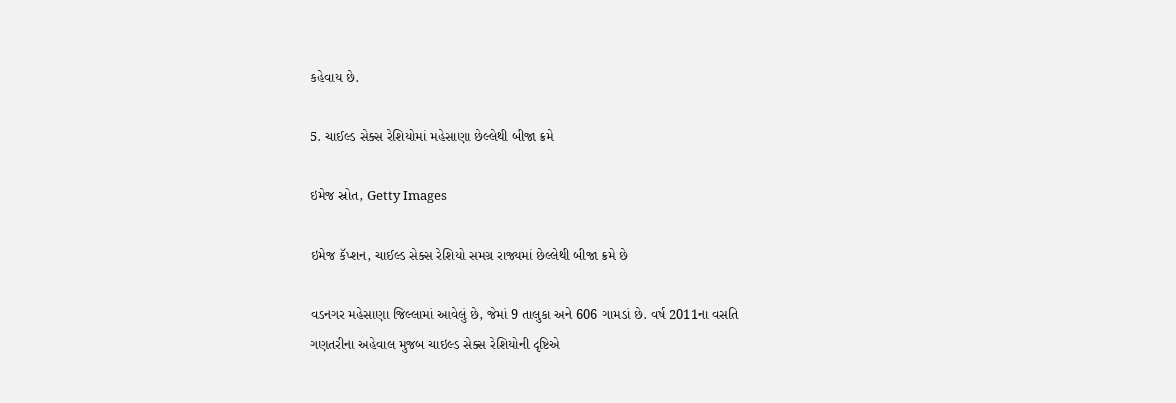કહેવાય છે.

5. ચાઈલ્ડ સેક્સ રેશિયોમાં મહેસાણા છેલ્લેથી બીજા ક્રમે

ઇમેજ સ્રોત, Getty Images

ઇમેજ કૅપ્શન, ચાઈલ્ડ સેક્સ રેશિયો સમગ્ર રાજ્યમાં છેલ્લેથી બીજા ક્રમે છે

વડનગર મહેસાણા જિલ્લામાં આવેલું છે, જેમાં 9 તાલુકા અને 606 ગામડાં છે. વર્ષ 2011ના વસતિ ગણતરીના અહેવાલ મુજબ ચાઇલ્ડ સેક્સ રેશિયોની દૃષ્ટિએ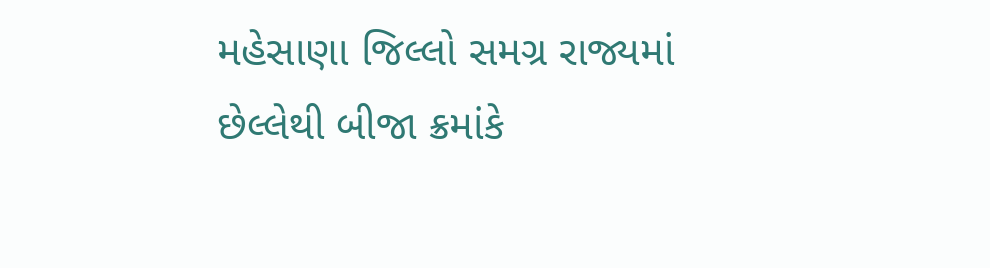મહેસાણા જિલ્લો સમગ્ર રાજ્યમાં છેલ્લેથી બીજા ક્રમાંકે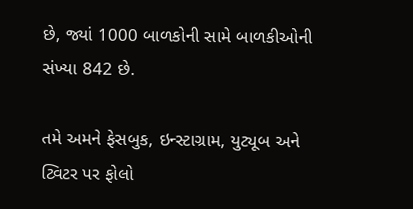છે, જ્યાં 1000 બાળકોની સામે બાળકીઓની સંખ્યા 842 છે.

તમે અમને ફેસબુક, ઇન્સ્ટાગ્રામ, યુટ્યૂબ અને ટ્વિટર પર ફોલો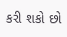કરી શકો છો